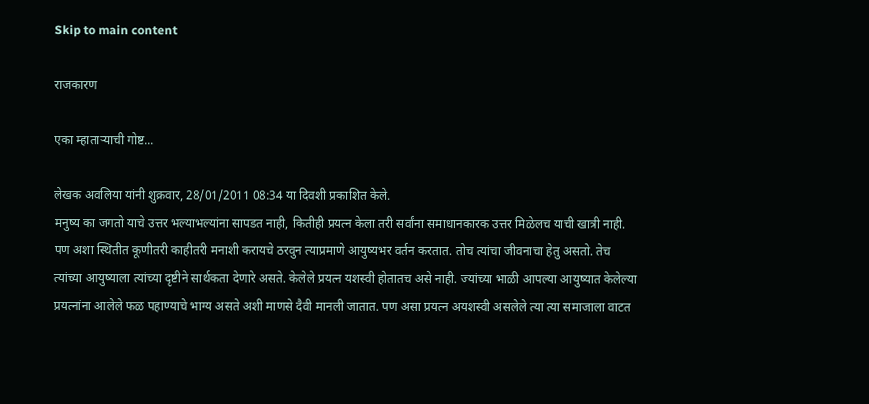Skip to main content

राजकारण

एका म्हातार्‍याची गोष्ट...

लेखक अवलिया यांनी शुक्रवार, 28/01/2011 08:34 या दिवशी प्रकाशित केले.
मनुष्य का जगतो याचे उत्तर भल्याभल्यांना सापडत नाही, कितीही प्रयत्न केला तरी सर्वांना समाधानकारक उत्तर मिळेलच याची खात्री नाही. पण अशा स्थितीत कूणीतरी काहीतरी मनाशी करायचे ठरवुन त्याप्रमाणे आयुष्यभर वर्तन करतात. तोच त्यांचा जीवनाचा हेतु असतो. तेच त्यांच्या आयुष्याला त्यांच्या दृष्टीने सार्थकता देणारे असते. केलेले प्रयत्न यशस्वी होतातच असे नाही. ज्यांच्या भाळी आपल्या आयुष्यात केलेल्या प्रयत्नांना आलेले फळ पहाण्याचे भाग्य असते अशी माणसे दैवी मानली जातात. पण असा प्रयत्न अयशस्वी असलेले त्या त्या समाजाला वाटत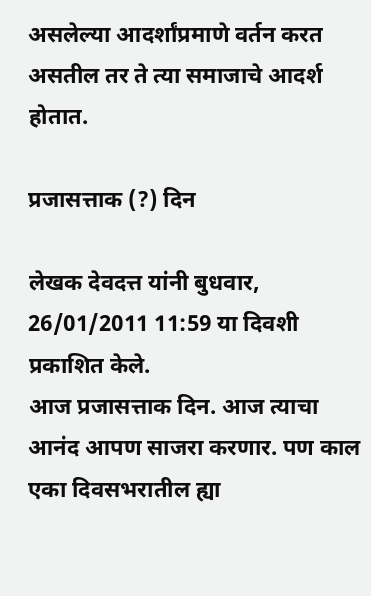असलेल्या आदर्शांप्रमाणे वर्तन करत असतील तर ते त्या समाजाचे आदर्श होतात.

प्रजासत्ताक (?) दिन

लेखक देवदत्त यांनी बुधवार, 26/01/2011 11:59 या दिवशी प्रकाशित केले.
आज प्रजासत्ताक दिन. आज त्याचा आनंद आपण साजरा करणार. पण काल एका दिवसभरातील ह्या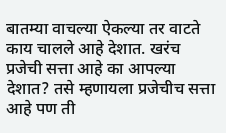बातम्या वाचल्या ऐकल्या तर वाटते काय चालले आहे देशात. खरंच प्रजेची सत्ता आहे का आपल्या देशात? तसे म्हणायला प्रजेचीच सत्ता आहे पण ती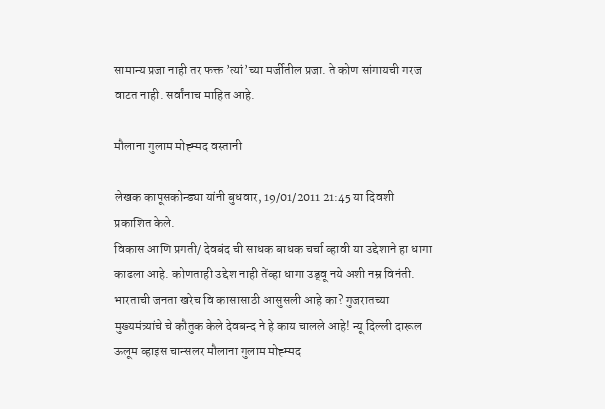सामान्य प्रजा नाही तर फक्त ’त्यां’च्या मर्जीतील प्रजा. ते कोण सांगायची गरज वाटत नाही. सर्वांनाच माहित आहे.

मौलाना गुलाम मोह्म्मद वस्तानी

लेखक कापूसकोन्ड्या यांनी बुधवार, 19/01/2011 21:45 या दिवशी प्रकाशित केले.
विकास आणि प्रगती/ देवबंद ची साधक बाधक चर्चा व्हावी या उद्देशाने हा धागा काढला आहे. कोणताही उद्देश नाही तेंव्हा धागा उड्वू नये अशी नम्र विनंती. भारताची जनता खरेच वि कासासाठी आसुसली आहे का? गुजरातच्या मुख्यमंत्र्यांचे चे कौतुक केले देवबन्द ने हे काय चालले आहे! न्यू दिल्ली दारूल ऊलूम व्हाइस चान्सलर मौलाना गुलाम मोह्म्मद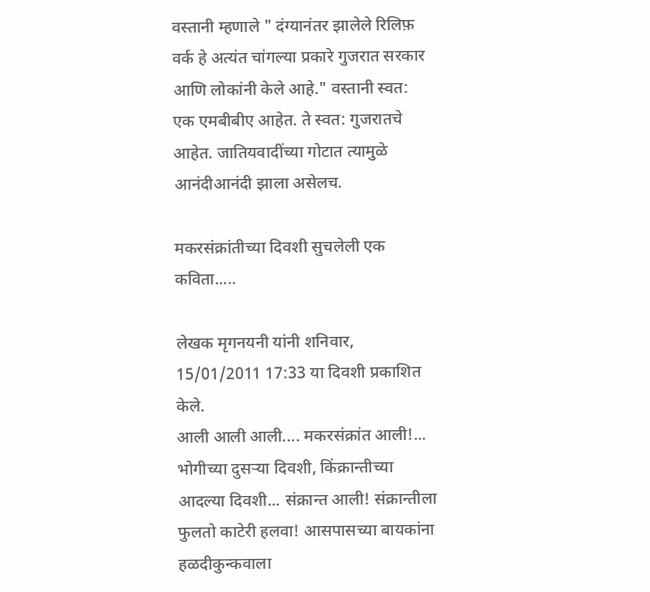वस्तानी म्हणाले " दंग्यानंतर झालेले रिलिफ़ वर्क हे अत्यंत चांगल्या प्रकारे गुजरात सरकार आणि लोकांनी केले आहे." वस्तानी स्वत: एक एमबीबीए आहेत. ते स्वत: गुजरातचे आहेत. जातियवादींच्या गोटात त्यामुळे आनंदीआनंदी झाला असेलच.

मकरसंक्रांतीच्या दिवशी सुचलेली एक कविता.....

लेखक मृगनयनी यांनी शनिवार, 15/01/2011 17:33 या दिवशी प्रकाशित केले.
आली आली आली.... मकरसंक्रांत आली!... भोगीच्या दुसर्‍या दिवशी, किंक्रान्तीच्या आदल्या दिवशी... संक्रान्त आली! संक्रान्तीला फुलतो काटेरी हलवा! आसपासच्या बायकांना हळदीकुन्कवाला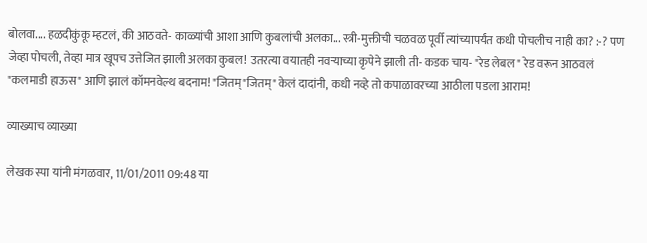बोलवा.... हळदीकुंकू म्हटलं, की आठवते- काळ्यांची आशा आणि कुबलांची अलका... स्त्री-मुक्तीची चळवळ पूर्वी त्यांच्यापर्यंत कधी पोचलीच नाही का? :-? पण जेव्हा पोचली, तेव्हा मात्र खूपच उत्तेजित झाली अलका कुबल! उतरत्या वयातही नवर्‍याच्या कृपेने झाली ती- कडक चाय- "रेड लेबल" रेड वरून आठवलं "कलमाडी हाऊस" आणि झालं कॉमनवेल्थ बदनाम! "जितम्"जितम्" केलं दादांनी, कधी नव्हे तो कपाळावरच्या आठीला पडला आराम!

व्याख्याच व्याख्या

लेखक स्पा यांनी मंगळवार, 11/01/2011 09:48 या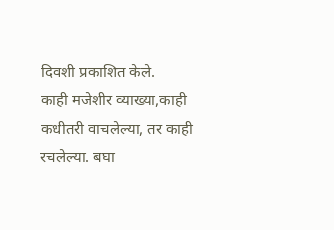दिवशी प्रकाशित केले.
काही मजेशीर व्याख्या,काही कधीतरी वाचलेल्या, तर काही रचलेल्या. बघा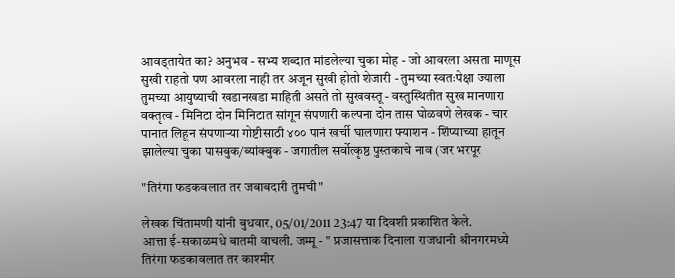आवड्तायेत का? अनुभव - सभ्य शब्दात मांडलेल्या चुका मोह - जो आवरला असता माणूस सुखी राहतो पण आवरला नाही तर अजून सुखी होतो शेजारी - तुमच्या स्वतःपेक्षा ज्याला तुमच्या आयुष्याची खडानखडा माहिती असते तो सुखवस्तू - वस्तुस्थितीत सुख मानणारा वक्तृत्व - मिनिटा दोन मिनिटात सांगून संपणारी कल्पना दोन तास घोळवणे लेखक - चार पानात लिहून संपणाऱ्या गोष्टीसाठी ४०० पानं खर्ची घालणारा फ्याशन - शिंप्याच्या हातून झालेल्या चुका पासबुक/ब्यांक्बुक - जगातील सर्वोत्कृष्ठ पुस्तकाचे नाव (जर भरपूर

"तिरंगा फडकवलात तर जबाबदारी तुमची"

लेखक चिंतामणी यांनी बुधवार, 05/01/2011 23:47 या दिवशी प्रकाशित केले.
आत्ता ई-सकाळमधे बातमी वाचली. जम्मू - " प्रजासत्ताक दिनाला राजधानी श्रीनगरमध्ये तिरंगा फडकावलात तर काश्‍मीर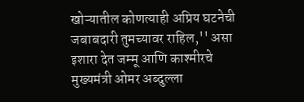खोऱ्यातील कोणत्याही अप्रिय घटनेची जबाबदारी तुमच्यावर राहिल,'' असा इशारा देत जम्मू आणि काश्‍मीरचे मुख्यमंत्री ओमर अब्दुल्ला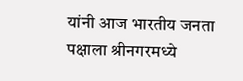यांनी आज भारतीय जनता पक्षाला श्रीनगरमध्ये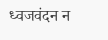ध्वजवंदन न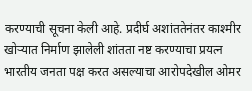करण्याची सूचना केली आहे. प्रदीर्घ अशांततेनंतर काश्‍मीर खोऱ्यात निर्माण झालेली शांतता नष्ट करण्याचा प्रयत्न भारतीय जनता पक्ष करत असल्याचा आरोपदेखील ओमर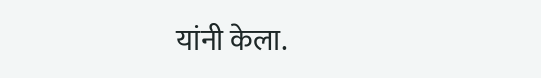यांनी केला.